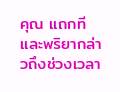คุณ แถกทีและพริยากล่าวถึงช่วงเวลา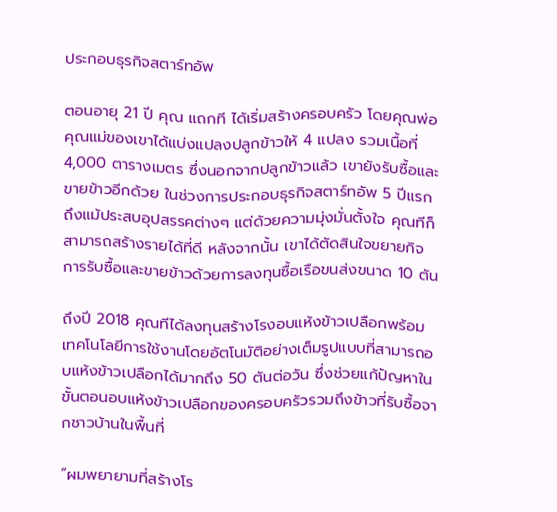ประกอบธุรกิจสตาร์ทอัพ

ตอนอายุ 21 ปี คุณ แถกที ได้เริ่มสร้างครอบครัว โดยคุณพ่อคุณแม่ของเขาได้แบ่งแปลงปลูกข้าวให้ 4 แปลง รวมเนื้อที่ 4,000 ตารางเมตร ซึ่งนอกจากปลูกข้าวแล้ว เขายังรับซื้อและขายข้าวอีกด้วย ในช่วงการประกอบธุรกิจสตาร์ทอัพ 5 ปีแรก ถึงแม้ประสบอุปสรรคต่างๆ แต่ด้วยความมุ่งมั่นตั้งใจ คุณทีก็สามารถสร้างรายได้ที่ดี หลังจากนั้น เขาได้ตัดสินใจขยายกิจการรับซื้อและขายข้าวด้วยการลงทุนซื้อเรือขนส่งขนาด 10 ตัน

ถึงปี 2018 คุณทีได้ลงทุนสร้างโรงอบแห้งข้าวเปลือกพร้อมเทคโนโลยีการใช้งานโดยอัตโนมัติอย่างเต็มรูปแบบที่สามารถอบแห้งข้าวเปลือกได้มากถึง 50 ตันต่อวัน ซึ่งช่วยแก้ปัญหาในขั้นตอนอบแห้งข้าวเปลือกของครอบครัวรวมถึงข้าวที่รับซื้อจากชาวบ้านในพื้นที่

“ผมพยายามที่สร้างโร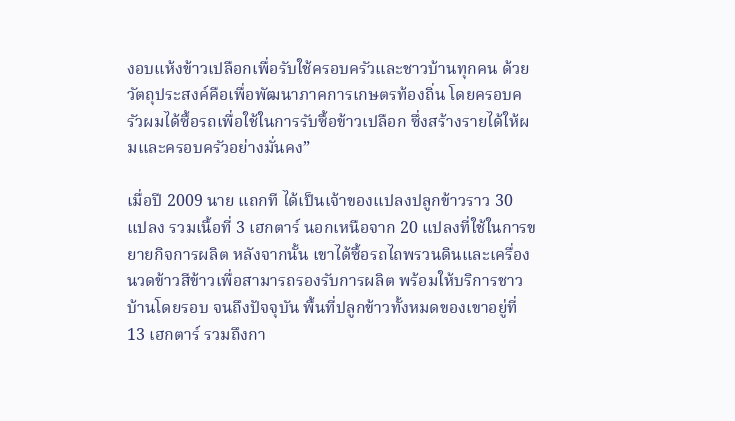งอบแห้งข้าวเปลือกเพื่อรับใช้ครอบครัวและชาวบ้านทุกคน ด้วยวัตถุประสงค์คือเพื่อพัฒนาภาคการเกษตรท้องถิ่น โดยครอบครัวผมได้ซื้อรถเพื่อใช้ในการรับซื้อข้าวเปลือก ซึ่งสร้างรายได้ให้ผมและครอบครัวอย่างมั่นคง”

เมื่อปี 2009 นาย แถกที ได้เป็นเจ้าของแปลงปลูกข้าวราว 30 แปลง รวมเนื้อที่ 3 เฮกตาร์ นอกเหนือจาก 20 แปลงที่ใช้ในการขยายกิจการผลิต หลังจากนั้น เขาได้ซื้อรถไถพรวนดินและเครื่องนวดข้าวสีข้าวเพื่อสามารถรองรับการผลิต พร้อมให้บริการชาวบ้านโดยรอบ จนถึงปัจจุบัน พื้นที่ปลูกข้าวทั้งหมดของเขาอยู่ที่ 13 เฮกตาร์ รวมถึงกา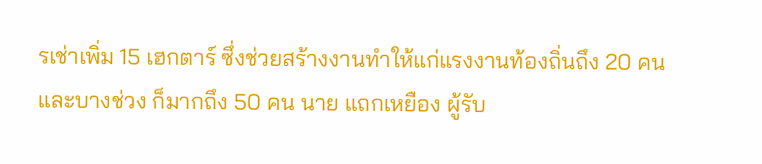รเช่าเพิ่ม 15 เฮกตาร์ ซึ่งช่วยสร้างงานทำให้แก่แรงงานท้องถิ่นถึง 20 คน และบางช่วง ก็มากถึง 50 คน นาย แถกเหยือง ผู้รับ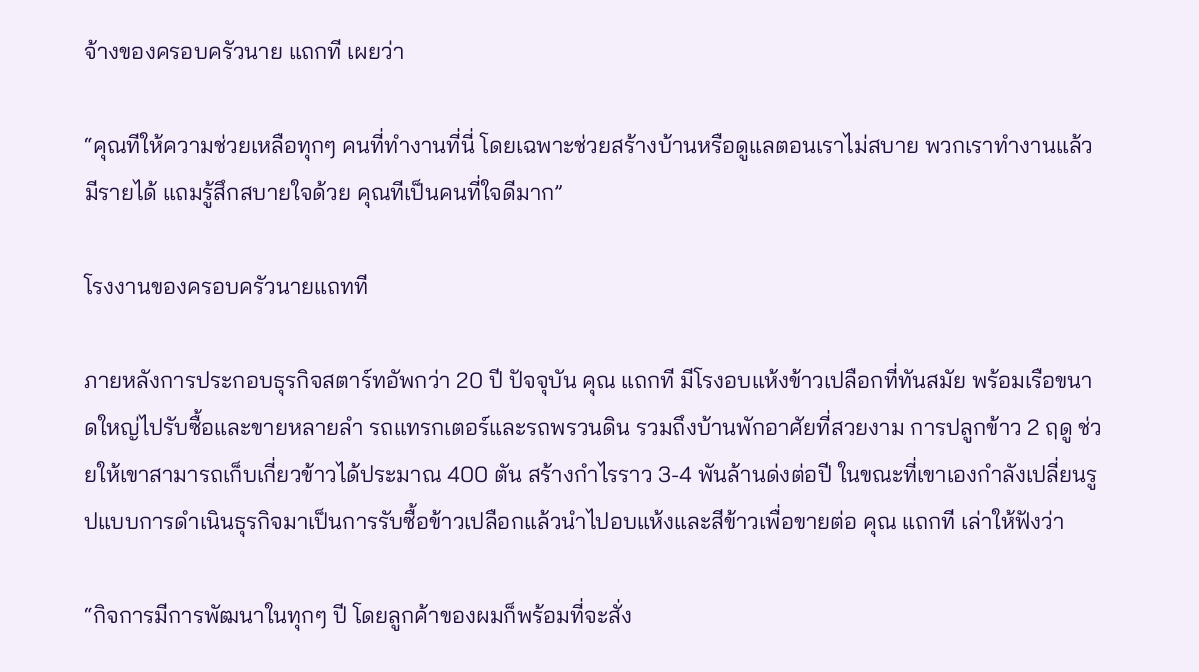จ้างของครอบครัวนาย แถกที เผยว่า

“คุณทีให้ความช่วยเหลือทุกๆ คนที่ทำงานที่นี่ โดยเฉพาะช่วยสร้างบ้านหรือดูแลตอนเราไม่สบาย พวกเราทำงานแล้วมีรายได้ แถมรู้สึกสบายใจด้วย คุณทีเป็นคนที่ใจดีมาก”

โรงงานของครอบครัวนายแถทที

ภายหลังการประกอบธุรกิจสตาร์ทอัพกว่า 20 ปี ปัจจุบัน คุณ แถกที มีโรงอบแห้งข้าวเปลือกที่ทันสมัย พร้อมเรือขนาดใหญ่ไปรับซื้อและขายหลายลำ รถแทรกเตอร์และรถพรวนดิน รวมถึงบ้านพักอาศัยที่สวยงาม การปลูกข้าว 2 ฤดู ช่วยให้เขาสามารถเก็บเกี่ยวข้าวได้ประมาณ 400 ตัน สร้างกำไรราว 3-4 พันล้านด่งต่อปี ในขณะที่เขาเองกำลังเปลี่ยนรูปแบบการดำเนินธุรกิจมาเป็นการรับซื้อข้าวเปลือกแล้วนำไปอบแห้งและสีข้าวเพื่อขายต่อ คุณ แถกที เล่าให้ฟังว่า

“กิจการมีการพัฒนาในทุกๆ ปี โดยลูกค้าของผมก็พร้อมที่จะสั่ง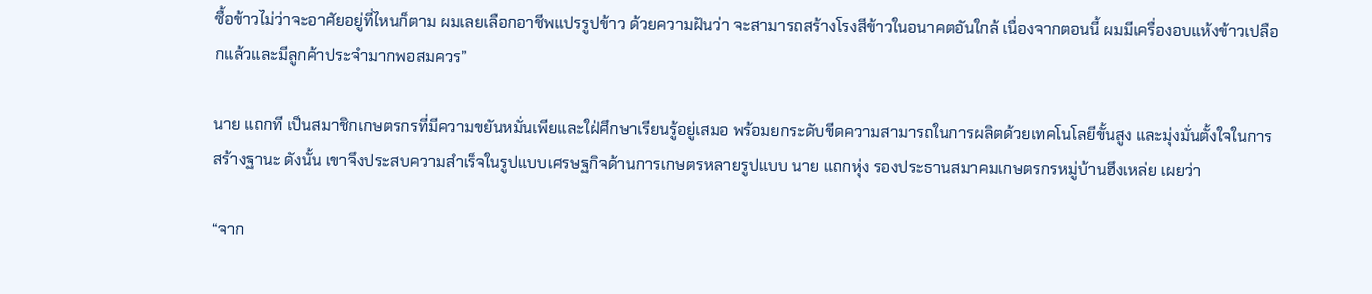ซื้อข้าวไม่ว่าจะอาศัยอยู่ที่ไหนก็ตาม ผมเลยเลือกอาชีพแปรรูปข้าว ด้วยความฝันว่า จะสามารถสร้างโรงสีข้าวในอนาคตอันใกล้ เนื่องจากตอนนี้ ผมมีเครื่องอบแห้งข้าวเปลือกแล้วและมีลูกค้าประจำมากพอสมควร”

นาย แถกที เป็นสมาชิกเกษตรกรที่มีความขยันหมั่นเพียและใฝ่ศึกษาเรียนรู้อยู่เสมอ พร้อมยกระดับขีดความสามารถในการผลิตด้วยเทคโนโลยีขั้นสูง และมุ่งมั่นตั้งใจในการสร้างฐานะ ดังนั้น เขาจึงประสบความสำเร็จในรูปแบบเศรษฐกิจด้านการเกษตรหลายรูปแบบ นาย แถกหุ่ง รองประธานสมาคมเกษตรกรหมู่บ้านฮึงเหล่ย เผยว่า

“จาก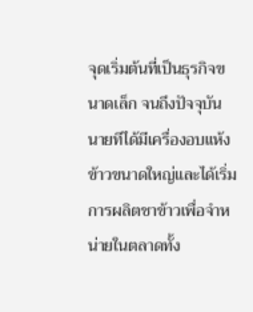จุดเริ่มต้นที่เป็นธุรกิจขนาดเล็ก จนถึงปัจจุบัน นายทีได้มีเครื่องอบแห้งข้าวขนาดใหญ่และได้เริ่มการผลิตชาข้าวเพื่อจำหน่ายในตลาดทั้ง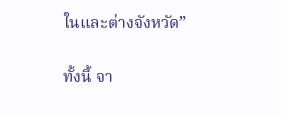ในและต่างจังหวัด”

ทั้งนี้ จา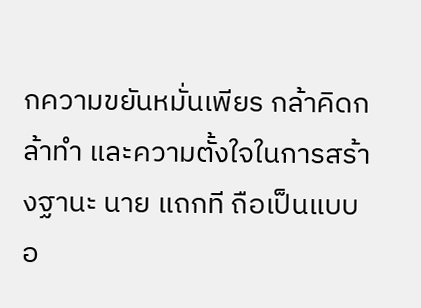กความขยันหมั่นเพียร กล้าคิดกล้าทำ และความตั้งใจในการสร้างฐานะ นาย แถกที ถือเป็นแบบอ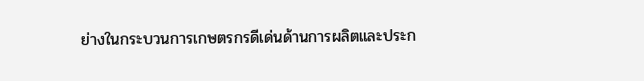ย่างในกระบวนการเกษตรกรดีเด่นด้านการผลิตและประก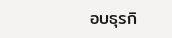อบธุรกิ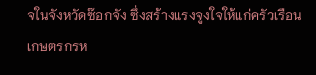จในจังหวัดซ๊อกจัง ซึ่งสร้างแรงจูงใจให้แก่ครัวเรือนเกษตรกรห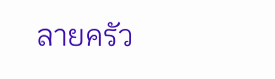ลายครัว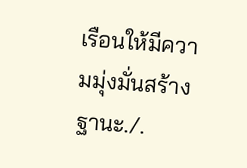เรือนให้มีความมุ่งมั่นสร้างฐานะ./.